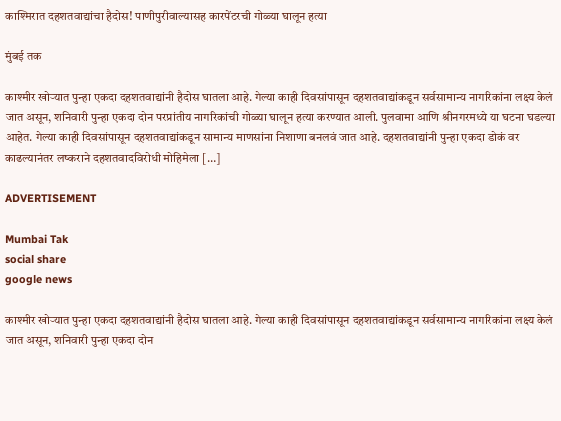काश्मिरात दहशतवाद्यांचा हैदोस! पाणीपुरीवाल्यासह कारपेंटरची गोळ्या घालून हत्या

मुंबई तक

काश्मीर खोऱ्यात पुन्हा एकदा दहशतवाद्यांनी हैदोस घातला आहे. गेल्या काही दिवसांपासून दहशतवाद्यांकडून सर्वसामान्य नागरिकांना लक्ष्य केलं जात असून, शनिवारी पुन्हा एकदा दोन परप्रांतीय नागरिकांची गोळ्या घालून हत्या करण्यात आली. पुलवामा आणि श्रीनगरमध्ये या घटना घडल्या आहेत. गेल्या काही दिवसांपासून दहशतवाद्यांकडून सामान्य माणसांना निशाणा बनलवं जात आहे. दहशतवाद्यांनी पुन्हा एकदा डोकं वर काढल्यानंतर लष्कराने दहशतवादविरोधी मोहिमेला […]

ADVERTISEMENT

Mumbai Tak
social share
google news

काश्मीर खोऱ्यात पुन्हा एकदा दहशतवाद्यांनी हैदोस घातला आहे. गेल्या काही दिवसांपासून दहशतवाद्यांकडून सर्वसामान्य नागरिकांना लक्ष्य केलं जात असून, शनिवारी पुन्हा एकदा दोन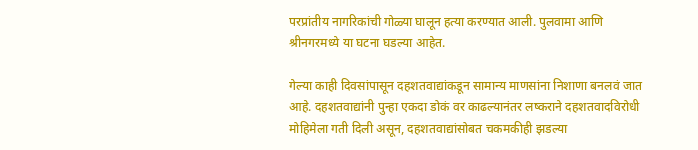परप्रांतीय नागरिकांची गोळ्या घालून हत्या करण्यात आली. पुलवामा आणि श्रीनगरमध्ये या घटना घडल्या आहेत.

गेल्या काही दिवसांपासून दहशतवाद्यांकडून सामान्य माणसांना निशाणा बनलवं जात आहे. दहशतवाद्यांनी पुन्हा एकदा डोकं वर काढल्यानंतर लष्कराने दहशतवादविरोधी मोहिमेला गती दिली असून, दहशतवाद्यांसोबत चकमकीही झडल्या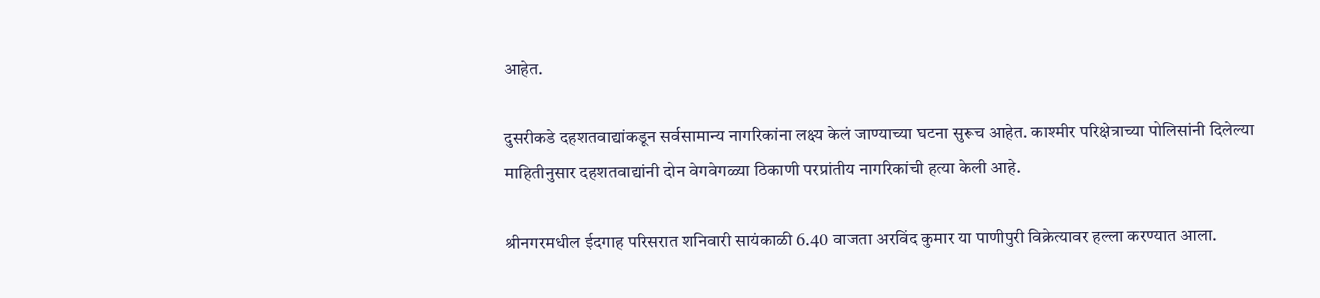आहेत.

दुसरीकडे दहशतवाद्यांकडून सर्वसामान्य नागरिकांना लक्ष्य केलं जाण्याच्या घटना सुरूच आहेत. काश्मीर परिक्षेत्राच्या पोलिसांनी दिलेल्या माहितीनुसार दहशतवाद्यांनी दोन वेगवेगळ्या ठिकाणी परप्रांतीय नागरिकांची हत्या केली आहे.

श्रीनगरमधील ईदगाह परिसरात शनिवारी सायंकाळी 6.40 वाजता अरविंद कुमार या पाणीपुरी विक्रेत्यावर हल्ला करण्यात आला.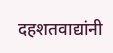दहशतवाद्यांनी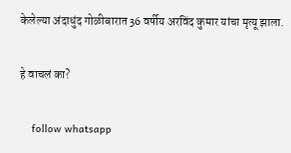केलेल्या अंदाधुंद गोळीबारात 36 वर्षीय अरविंद कुमार यांचा मृत्यू झाला.

हे वाचलं का?

    follow whatsapp